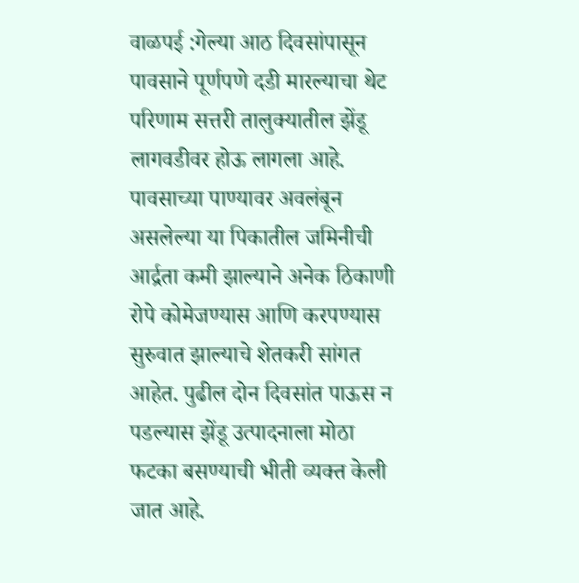वाळपई :गेल्या आठ दिवसांपासून पावसाने पूर्णपणे दडी मारल्याचा थेट परिणाम सत्तरी तालुक्यातील झेंडू लागवडीवर होऊ लागला आहे. पावसाच्या पाण्यावर अवलंबून असलेल्या या पिकातील जमिनीची आर्द्रता कमी झाल्याने अनेक ठिकाणी रोपे कोमेजण्यास आणि करपण्यास सुरुवात झाल्याचे शेतकरी सांगत आहेत. पुढील दोन दिवसांत पाऊस न पडल्यास झेंडू उत्पादनाला मोठा फटका बसण्याची भीती व्यक्त केली जात आहे.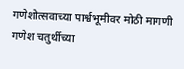गणेशोत्सवाच्या पार्श्वभूमीवर मोठी मागणी
गणेश चतुर्थीच्या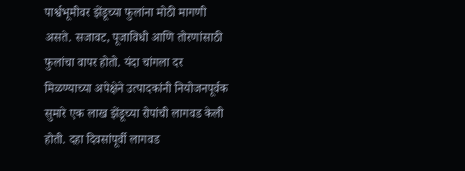पार्श्वभूमीवर झेंडूच्या फुलांना मोठी मागणी असते. सजावट, पूजाविधी आणि तोरणांसाठी फुलांचा वापर होतो. यंदा चांगला दर मिळण्याच्या अपेक्षेने उत्पादकांनी नियोजनपूर्वक सुमारे एक लाख झेंडूच्या रोपांची लागवड केली होती. दहा दिवसांपूर्वी लागवड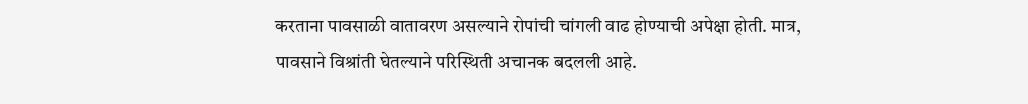करताना पावसाळी वातावरण असल्याने रोपांची चांगली वाढ होण्याची अपेक्षा होती. मात्र, पावसाने विश्रांती घेतल्याने परिस्थिती अचानक बदलली आहे.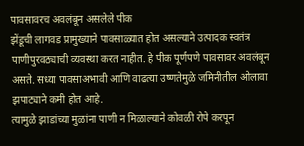पावसावरच अवलंबून असलेले पीक
झेंडूची लागवड प्रामुख्याने पावसाळ्यात होत असल्याने उत्पादक स्वतंत्र पाणीपुरवठ्याची व्यवस्था करत नाहीत. हे पीक पूर्णपणे पावसावर अवलंबून असते. सध्या पावसाअभावी आणि वाढत्या उष्णतेमुळे जमिनीतील ओलावा झपाट्याने कमी होत आहे.
त्यामुळे झाडांच्या मुळांना पाणी न मिळाल्याने कोवळी रोपे करपून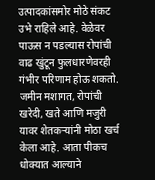उत्पादकांसमोर मोठे संकट उभे राहिले आहे. वेळेवर पाऊस न पडल्यास रोपांची वाढ खुंटून फुलधारणेवरही गंभीर परिणाम होऊ शकतो.
जमीन मशागत, रोपांची खरेदी, खते आणि मजुरी यावर शेतकऱ्यांनी मोठा खर्च केला आहे. आता पीकच धोक्यात आल्याने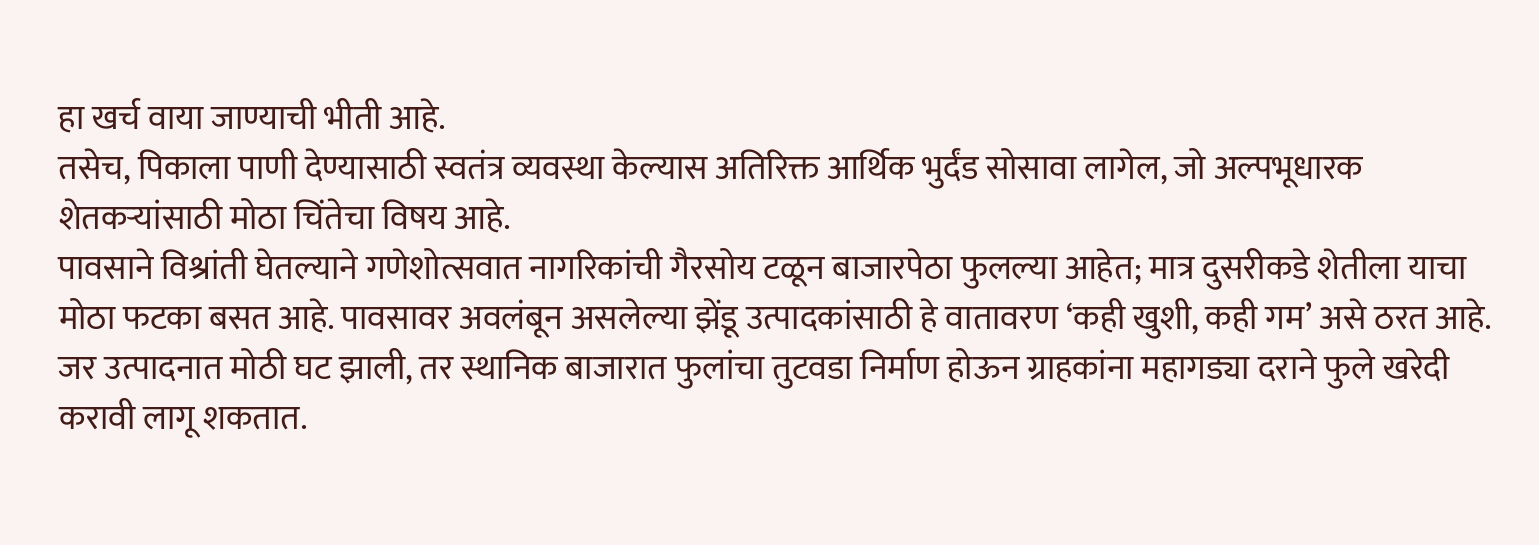हा खर्च वाया जाण्याची भीती आहे.
तसेच, पिकाला पाणी देण्यासाठी स्वतंत्र व्यवस्था केल्यास अतिरिक्त आर्थिक भुर्दंड सोसावा लागेल, जो अल्पभूधारक शेतकऱ्यांसाठी मोठा चिंतेचा विषय आहे.
पावसाने विश्रांती घेतल्याने गणेशोत्सवात नागरिकांची गैरसोय टळून बाजारपेठा फुलल्या आहेत; मात्र दुसरीकडे शेतीला याचा मोठा फटका बसत आहे. पावसावर अवलंबून असलेल्या झेंडू उत्पादकांसाठी हे वातावरण ‘कही खुशी, कही गम’ असे ठरत आहे.
जर उत्पादनात मोठी घट झाली, तर स्थानिक बाजारात फुलांचा तुटवडा निर्माण होऊन ग्राहकांना महागड्या दराने फुले खरेदी करावी लागू शकतात.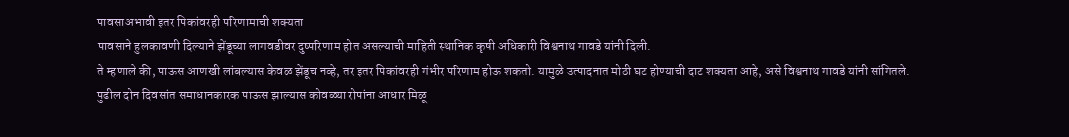पावसाअभावी इतर पिकांवरही परिणामाची शक्यता
पावसाने हुलकावणी दिल्याने झेंडूच्या लागवडीवर दुष्परिणाम होत असल्याची माहिती स्थानिक कृषी अधिकारी विश्वनाथ गावडे यांनी दिली.
ते म्हणाले की, पाऊस आणखी लांबल्यास केवळ झेंडूच नव्हे, तर इतर पिकांवरही गंभीर परिणाम होऊ शकतो. यामुळे उत्पादनात मोठी घट होण्याची दाट शक्यता आहे, असे विश्वनाथ गावडे यांनी सांगितले.
पुढील दोन दिवसांत समाधानकारक पाऊस झाल्यास कोवळ्या रोपांना आधार मिळू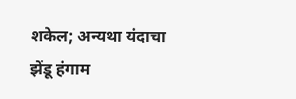शकेल; अन्यथा यंदाचा झेंडू हंगाम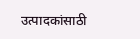उत्पादकांसाठी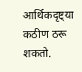आर्थिकदृष्ट्या कठीण ठरू शकतो.